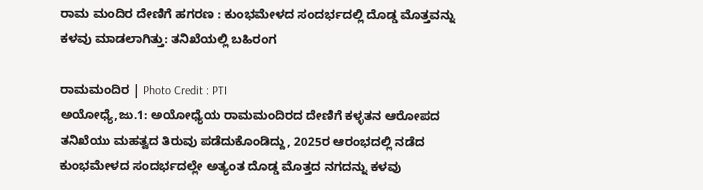ರಾಮ ಮಂದಿರ ದೇಣಿಗೆ ಹಗರಣ : ಕುಂಭಮೇಳದ ಸಂದರ್ಭದಲ್ಲಿ ದೊಡ್ಡ ಮೊತ್ತವನ್ನು ಕಳವು ಮಾಡಲಾಗಿತ್ತು: ತನಿಖೆಯಲ್ಲಿ ಬಹಿರಂಗ

ರಾಮಮಂದಿರ | Photo Credit : PTI
ಅಯೋಧ್ಯೆ,ಜು.1: ಅಯೋಧ್ಯೆಯ ರಾಮಮಂದಿರದ ದೇಣಿಗೆ ಕಳ್ಳತನ ಆರೋಪದ ತನಿಖೆಯು ಮಹತ್ವದ ತಿರುವು ಪಡೆದುಕೊಂಡಿದ್ದು, 2025ರ ಆರಂಭದಲ್ಲಿ ನಡೆದ ಕುಂಭಮೇಳದ ಸಂದರ್ಭದಲ್ಲೇ ಅತ್ಯಂತ ದೊಡ್ಡ ಮೊತ್ತದ ನಗದನ್ನು ಕಳವು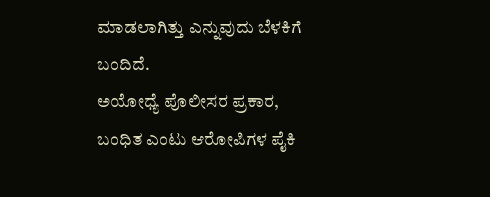ಮಾಡಲಾಗಿತ್ತು ಎನ್ನುವುದು ಬೆಳಕಿಗೆ ಬಂದಿದೆ.
ಅಯೋಧ್ಯೆ ಪೊಲೀಸರ ಪ್ರಕಾರ, ಬಂಧಿತ ಎಂಟು ಆರೋಪಿಗಳ ಪೈಕಿ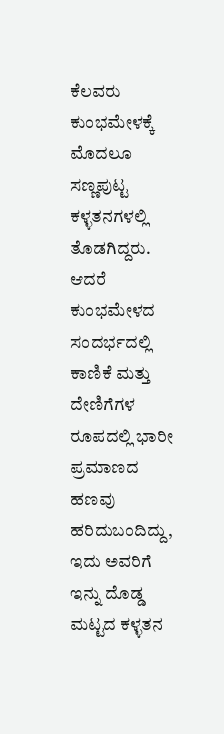ಕೆಲವರು ಕುಂಭಮೇಳಕ್ಕೆ ಮೊದಲೂ ಸಣ್ಣಪುಟ್ಟ ಕಳ್ಳತನಗಳಲ್ಲಿ ತೊಡಗಿದ್ದರು. ಆದರೆ ಕುಂಭಮೇಳದ ಸಂದರ್ಭದಲ್ಲಿ ಕಾಣಿಕೆ ಮತ್ತು ದೇಣಿಗೆಗಳ ರೂಪದಲ್ಲಿ ಭಾರೀ ಪ್ರಮಾಣದ ಹಣವು ಹರಿದುಬಂದಿದ್ದು, ಇದು ಅವರಿಗೆ ಇನ್ನು ದೊಡ್ಡ ಮಟ್ಟದ ಕಳ್ಳತನ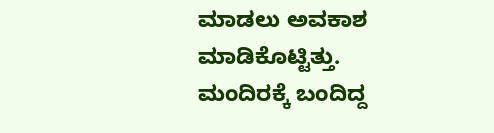ಮಾಡಲು ಅವಕಾಶ ಮಾಡಿಕೊಟ್ಟಿತ್ತು.
ಮಂದಿರಕ್ಕೆ ಬಂದಿದ್ದ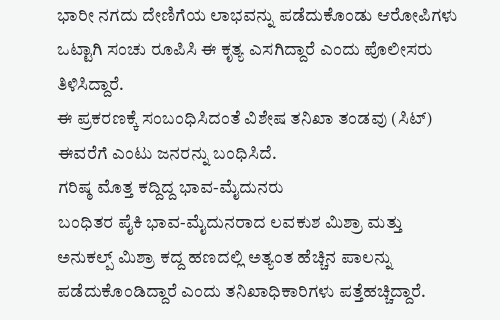ಭಾರೀ ನಗದು ದೇಣಿಗೆಯ ಲಾಭವನ್ನು ಪಡೆದುಕೊಂಡು ಆರೋಪಿಗಳು ಒಟ್ಟಾಗಿ ಸಂಚು ರೂಪಿಸಿ ಈ ಕೃತ್ಯ ಎಸಗಿದ್ದಾರೆ ಎಂದು ಪೊಲೀಸರು ತಿಳಿಸಿದ್ದಾರೆ.
ಈ ಪ್ರಕರಣಕ್ಕೆ ಸಂಬಂಧಿಸಿದಂತೆ ವಿಶೇಷ ತನಿಖಾ ತಂಡವು (ಸಿಟ್) ಈವರೆಗೆ ಎಂಟು ಜನರನ್ನು ಬಂಧಿಸಿದೆ.
ಗರಿಷ್ಠ ಮೊತ್ತ ಕದ್ದಿದ್ದ ಭಾವ-ಮೈದುನರು
ಬಂಧಿತರ ಪೈಕಿ ಭಾವ-ಮೈದುನರಾದ ಲವಕುಶ ಮಿಶ್ರಾ ಮತ್ತು ಅನುಕಲ್ಪ್ ಮಿಶ್ರಾ ಕದ್ದ ಹಣದಲ್ಲಿ ಅತ್ಯಂತ ಹೆಚ್ಚಿನ ಪಾಲನ್ನು ಪಡೆದುಕೊಂಡಿದ್ದಾರೆ ಎಂದು ತನಿಖಾಧಿಕಾರಿಗಳು ಪತ್ತೆಹಚ್ಚಿದ್ದಾರೆ.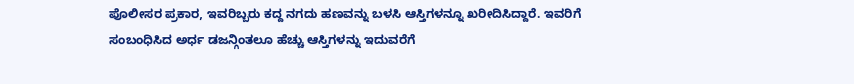ಪೊಲೀಸರ ಪ್ರಕಾರ, ಇವರಿಬ್ಬರು ಕದ್ದ ನಗದು ಹಣವನ್ನು ಬಳಸಿ ಆಸ್ತಿಗಳನ್ನೂ ಖರೀದಿಸಿದ್ದಾರೆ. ಇವರಿಗೆ ಸಂಬಂಧಿಸಿದ ಅರ್ಧ ಡಜನ್ಗಿಂತಲೂ ಹೆಚ್ಚು ಆಸ್ತಿಗಳನ್ನು ಇದುವರೆಗೆ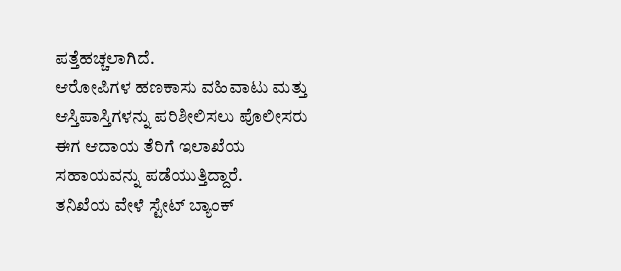ಪತ್ತೆಹಚ್ಚಲಾಗಿದೆ.
ಆರೋಪಿಗಳ ಹಣಕಾಸು ವಹಿವಾಟು ಮತ್ತು ಆಸ್ತಿಪಾಸ್ತಿಗಳನ್ನು ಪರಿಶೀಲಿಸಲು ಪೊಲೀಸರು ಈಗ ಆದಾಯ ತೆರಿಗೆ ಇಲಾಖೆಯ ಸಹಾಯವನ್ನು ಪಡೆಯುತ್ತಿದ್ದಾರೆ.
ತನಿಖೆಯ ವೇಳೆ ಸ್ಟೇಟ್ ಬ್ಯಾಂಕ್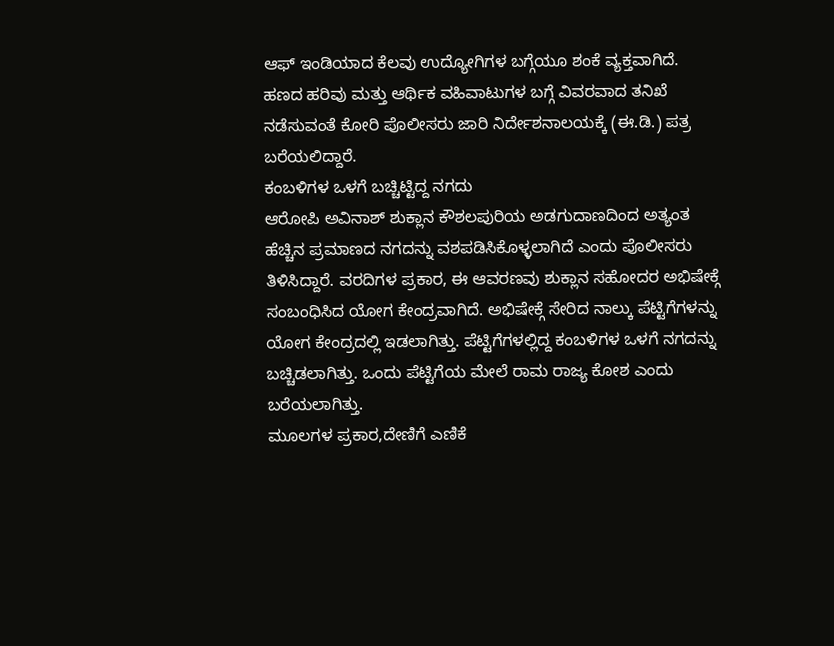ಆಫ್ ಇಂಡಿಯಾದ ಕೆಲವು ಉದ್ಯೋಗಿಗಳ ಬಗ್ಗೆಯೂ ಶಂಕೆ ವ್ಯಕ್ತವಾಗಿದೆ. ಹಣದ ಹರಿವು ಮತ್ತು ಆರ್ಥಿಕ ವಹಿವಾಟುಗಳ ಬಗ್ಗೆ ವಿವರವಾದ ತನಿಖೆ ನಡೆಸುವಂತೆ ಕೋರಿ ಪೊಲೀಸರು ಜಾರಿ ನಿರ್ದೇಶನಾಲಯಕ್ಕೆ (ಈ.ಡಿ.) ಪತ್ರ ಬರೆಯಲಿದ್ದಾರೆ.
ಕಂಬಳಿಗಳ ಒಳಗೆ ಬಚ್ಚಿಟ್ಟಿದ್ದ ನಗದು
ಆರೋಪಿ ಅವಿನಾಶ್ ಶುಕ್ಲಾನ ಕೌಶಲಪುರಿಯ ಅಡಗುದಾಣದಿಂದ ಅತ್ಯಂತ ಹೆಚ್ಚಿನ ಪ್ರಮಾಣದ ನಗದನ್ನು ವಶಪಡಿಸಿಕೊಳ್ಳಲಾಗಿದೆ ಎಂದು ಪೊಲೀಸರು ತಿಳಿಸಿದ್ದಾರೆ. ವರದಿಗಳ ಪ್ರಕಾರ, ಈ ಆವರಣವು ಶುಕ್ಲಾನ ಸಹೋದರ ಅಭಿಷೇಕ್ಗೆ ಸಂಬಂಧಿಸಿದ ಯೋಗ ಕೇಂದ್ರವಾಗಿದೆ. ಅಭಿಷೇಕ್ಗೆ ಸೇರಿದ ನಾಲ್ಕು ಪೆಟ್ಟಿಗೆಗಳನ್ನು ಯೋಗ ಕೇಂದ್ರದಲ್ಲಿ ಇಡಲಾಗಿತ್ತು. ಪೆಟ್ಟಿಗೆಗಳಲ್ಲಿದ್ದ ಕಂಬಳಿಗಳ ಒಳಗೆ ನಗದನ್ನು ಬಚ್ಚಿಡಲಾಗಿತ್ತು. ಒಂದು ಪೆಟ್ಟಿಗೆಯ ಮೇಲೆ ರಾಮ ರಾಜ್ಯ ಕೋಶ ಎಂದು ಬರೆಯಲಾಗಿತ್ತು.
ಮೂಲಗಳ ಪ್ರಕಾರ,ದೇಣಿಗೆ ಎಣಿಕೆ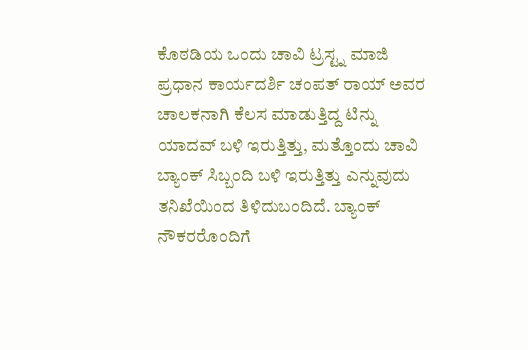ಕೊಠಡಿಯ ಒಂದು ಚಾವಿ ಟ್ರಸ್ಟ್ನ ಮಾಜಿ ಪ್ರಧಾನ ಕಾರ್ಯದರ್ಶಿ ಚಂಪತ್ ರಾಯ್ ಅವರ ಚಾಲಕನಾಗಿ ಕೆಲಸ ಮಾಡುತ್ತಿದ್ದ ಟಿನ್ನು ಯಾದವ್ ಬಳಿ ಇರುತ್ತಿತ್ತು, ಮತ್ತೊಂದು ಚಾವಿ ಬ್ಯಾಂಕ್ ಸಿಬ್ಬಂದಿ ಬಳಿ ಇರುತ್ತಿತ್ತು ಎನ್ನುವುದು ತನಿಖೆಯಿಂದ ತಿಳಿದುಬಂದಿದೆ. ಬ್ಯಾಂಕ್ ನೌಕರರೊಂದಿಗೆ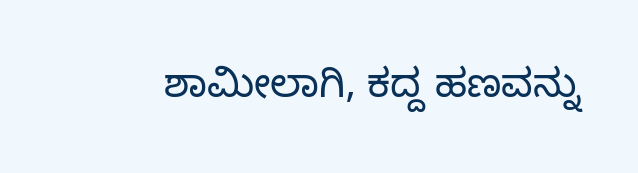ಶಾಮೀಲಾಗಿ, ಕದ್ದ ಹಣವನ್ನು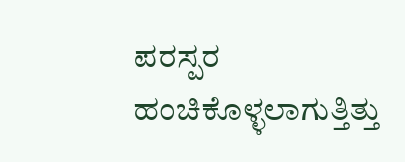ಪರಸ್ಪರ ಹಂಚಿಕೊಳ್ಳಲಾಗುತ್ತಿತ್ತು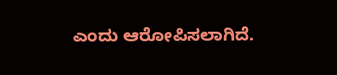ಎಂದು ಆರೋಪಿಸಲಾಗಿದೆ.